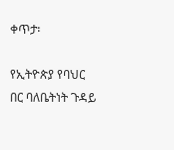ቀጥታ፡

የኢትዮጵያ የባህር በር ባለቤትነት ጉዳይ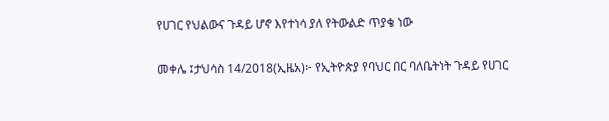የሀገር የህልውና ጉዳይ ሆኖ እየተነሳ ያለ የትውልድ ጥያቄ ነው

መቀሌ ፤ታህሳስ 14/2018(ኢዜአ)፦ የኢትዮጵያ የባህር በር ባለቤትነት ጉዳይ የሀገር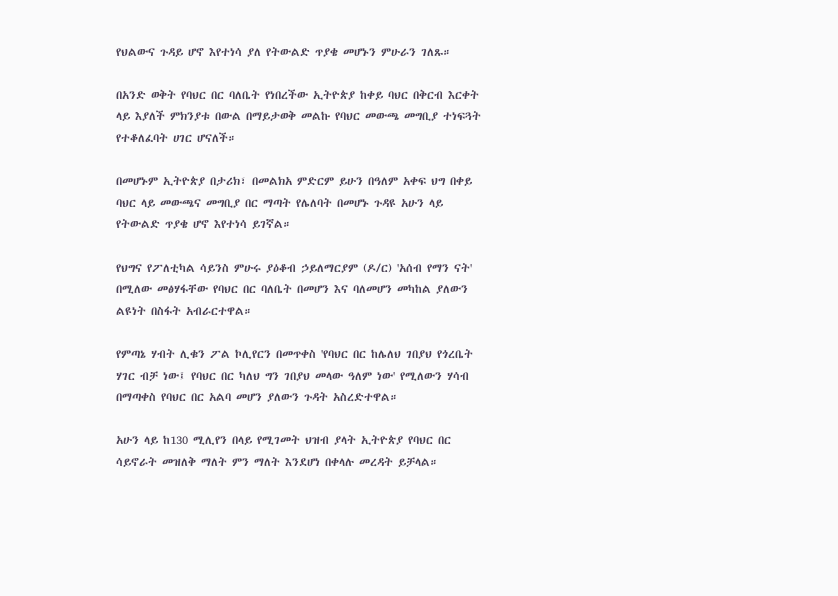የህልውና ጉዳይ ሆኖ እየተነሳ ያለ የትውልድ ጥያቄ መሆኑን ምሁራን ገለጹ።

በአንድ ወቅት የባህር በር ባለቤት የነበረችው ኢትዮጵያ ከቀይ ባህር በቅርብ እርቀት ላይ እያለች ምክንያቱ በውል በማይታወቅ መልኩ የባህር መውጫ መግቢያ ተነፍጓት የተቆለፈባት ሀገር ሆናለች።

በመሆኑም ኢትዮጵያ በታሪክ፣ በመልክአ ምድርም ይሁን በዓለም አቀፍ ህግ በቀይ ባህር ላይ መውጫና መግቢያ በር ማጣት የሌለባት በመሆኑ ጉዳዩ አሁን ላይ የትውልድ ጥያቄ ሆኖ እየተነሳ ይገኛል።

የህግና የፖለቲካል ሳይንስ ምሁሩ ያዕቆብ ኃይለማርያም (ዶ/ር) 'አሰብ የማን ናት' በሚለው መፅሃፋቸው የባህር በር ባለቤት በመሆን እና ባለመሆን መካከል ያለውን ልዩነት በስፋት አብራርተዋል።

የምጣኔ ሃብት ሊቁን ፖል ኮሊየርን በመጥቀስ 'የባህር በር ከሌለህ ገበያህ የጎረቤት ሃገር ብቻ ነው፤ የባህር በር ካለህ ግን ገበያህ መላው ዓለም ነው' የሚለውን ሃሳብ በማጣቀስ የባህር በር አልባ መሆን ያለውን ጉዳት አስረድተዋል።

አሁን ላይ ከ130 ሚሊየን በላይ የሚገመት ህዝብ ያላት ኢትዮጵያ የባህር በር ሳይኖራት መዝለቅ ማለት ምን ማለት እንደሆነ በቀላሉ መረዳት ይቻላል።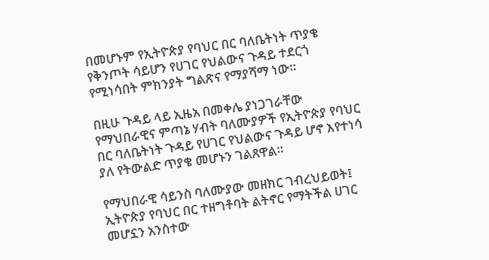በመሆኑም የኢትዮጵያ የባህር በር ባለቤትነት ጥያቄ የቅንጦት ሳይሆን የሀገር የህልውና ጉዳይ ተደርጎ የሚነሳበት ምክንያት ግልጽና የማያሻማ ነው።

በዚሁ ጉዳይ ላይ ኢዜአ በመቀሌ ያነጋገራቸው የማህበራዊና ምጣኔ ሃብት ባለሙያዎች የኢትዮጵያ የባህር በር ባለቤትነት ጉዳይ የሀገር የህልውና ጉዳይ ሆኖ እየተነሳ ያለ የትውልድ ጥያቄ መሆኑን ገልጸዋል።

የማህበራዊ ሳይንስ ባለሙያው መዘክር ገብረህይወት፤ ኢትዮጵያ የባህር በር ተዘግቶባት ልትኖር የማትችል ሀገር መሆኗን አንስተው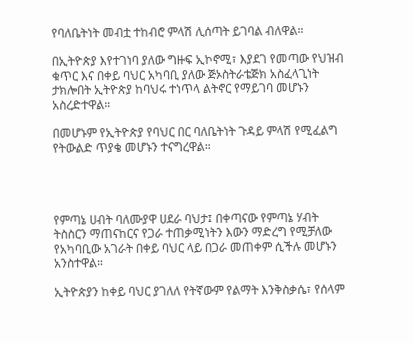የባለቤትነት መብቷ ተከብሮ ምላሽ ሊሰጣት ይገባል ብለዋል።

በኢትዮጵያ እየተገነባ ያለው ግዙፍ ኢኮኖሚ፣ እያደገ የመጣው የህዝብ ቁጥር እና በቀይ ባህር አካባቢ ያለው ጅኦስትራቴጅክ አስፈላጊነት ታክሎበት ኢትዮጵያ ከባህሩ ተነጥላ ልትኖር የማይገባ መሆኑን አስረድተዋል።

በመሆኑም የኢትዮጵያ የባህር በር ባለቤትነት ጉዳይ ምላሽ የሚፈልግ የትውልድ ጥያቄ መሆኑን ተናግረዋል።




የምጣኔ ሀብት ባለሙያዋ ሀደራ ባህታ፤ በቀጣናው የምጣኔ ሃብት ትስስርን ማጠናከርና የጋራ ተጠቃሚነትን እውን ማድረግ የሚቻለው የአካባቢው አገራት በቀይ ባህር ላይ በጋራ መጠቀም ሲችሉ መሆኑን አንስተዋል።

ኢትዮጵያን ከቀይ ባህር ያገለለ የትኛውም የልማት እንቅስቃሴ፣ የሰላም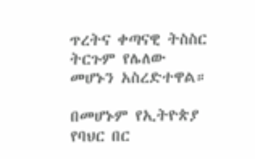ጥረትና ቀጣናዊ ትስስር ትርጉም የሌለው መሆኑን አስረድተዋል።

በመሆኑም የኢትዮጵያ የባህር በር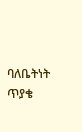ባለቤትነት ጥያቄ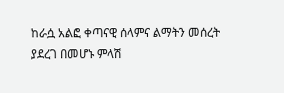ከራሷ አልፎ ቀጣናዊ ሰላምና ልማትን መሰረት ያደረገ በመሆኑ ምላሽ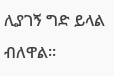ሊያገኝ ግድ ይላል ብለዋል።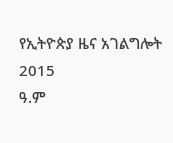የኢትዮጵያ ዜና አገልግሎት
2015
ዓ.ም